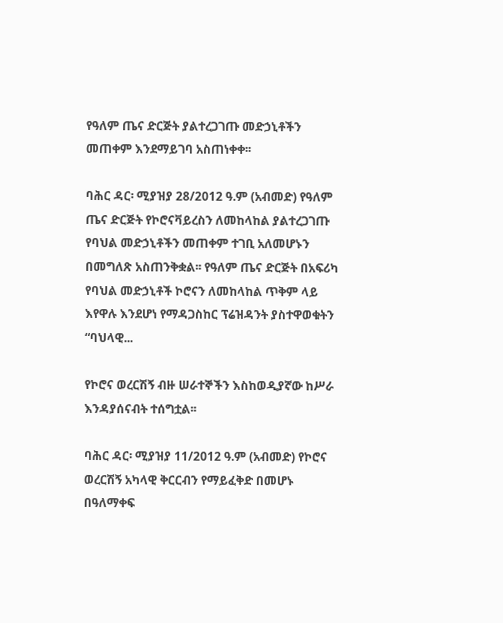የዓለም ጤና ድርጅት ያልተረጋገጡ መድኃኒቶችን መጠቀም እንደማይገባ አስጠነቀቀ፡፡

ባሕር ዳር፡ ሚያዝያ 28/2012 ዓ.ም (አብመድ) የዓለም ጤና ድርጅት የኮሮናቫይረስን ለመከላከል ያልተረጋገጡ የባህል መድኃኒቶችን መጠቀም ተገቢ አለመሆኑን በመግለጽ አስጠንቅቋል፡፡ የዓለም ጤና ድርጅት በአፍሪካ የባህል መድኃኒቶች ኮሮናን ለመከላከል ጥቅም ላይ እየዋሉ እንደሆነ የማዳጋስከር ፕሬዝዳንት ያስተዋወቁትን “ባህላዊ...

የኮሮና ወረርሽኝ ብዙ ሠራተኞችን እስከወዲያኛው ከሥራ እንዳያሰናብት ተሰግቷል፡፡

ባሕር ዳር፡ ሚያዝያ 11/2012 ዓ.ም (አብመድ) የኮሮና ወረርሽኝ አካላዊ ቅርርብን የማይፈቅድ በመሆኑ በዓለማቀፍ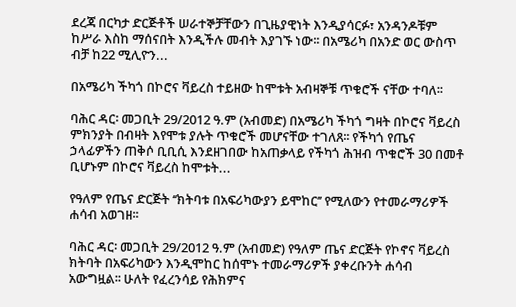ደረጃ በርካታ ድርጅቶች ሠራተኞቻቸውን በጊዜያዊነት እንዲያሳርፉ፣ አንዳንዶቹም ከሥራ እስከ ማሰናበት እንዲችሉ መብት እያገኙ ነው፡፡ በአሜሪካ በአንድ ወር ውስጥ ብቻ ከ22 ሚሊዮን...

በአሜሪካ ችካጎ በኮሮና ቫይረስ ተይዘው ከሞቱት አብዛኞቹ ጥቁሮች ናቸው ተባለ፡፡

ባሕር ዳር፡ መጋቢት 29/2012 ዓ.ም (አብመድ) በአሜሪካ ችካጎ ግዛት በኮሮና ቫይረስ ምክንያት በብዛት እየሞቱ ያሉት ጥቁሮች መሆናቸው ተገለጸ፡፡ የችካጎ የጤና ኃላፊዎችን ጠቅሶ ቢቢሲ እንደዘገበው ከአጠቃላይ የችካጎ ሕዝብ ጥቁሮች 30 በመቶ ቢሆኑም በኮሮና ቫይረስ ከሞቱት...

የዓለም የጤና ድርጅት ‘‘ክትባቱ በአፍሪካውያን ይሞከር’’ የሚለውን የተመራማሪዎች ሐሳብ አወገዘ፡፡

ባሕር ዳር፡ መጋቢት 29/2012 ዓ.ም (አብመድ) የዓለም ጤና ድርጅት የኮኖና ቫይረስ ክትባት በአፍሪካውን እንዲሞከር ከሰሞኑ ተመራማሪዎች ያቀረቡንት ሐሳብ አውግዟል፡፡ ሁለት የፈረንሳይ የሕክምና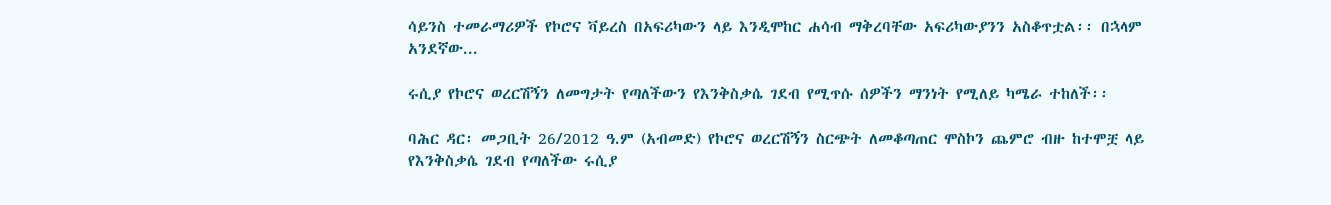ሳይንስ ተመራማሪዎች የኮሮና ቫይረስ በአፍሪካውን ላይ እንዲሞከር ሐሳብ ማቅረባቸው አፍሪካውያንን አስቆጥቷል፡፡ በኋላም አንደኛው...

ሩሲያ የኮሮና ወረርሽኝን ለመግታት የጣለችውን የእንቅስቃሴ ገደብ የሚጥሱ ሰዎችን ማንነት የሚለይ ካሜራ ተከለች፡፡

ባሕር ዳር፡ መጋቢት 26/2012 ዓ.ም (አብመድ) የኮሮና ወረርሽኝን ስርጭት ለመቆጣጠር ሞስኮን ጨምሮ ብዙ ከተሞቿ ላይ የእንቅስቃሴ ገደብ የጣለችው ሩሲያ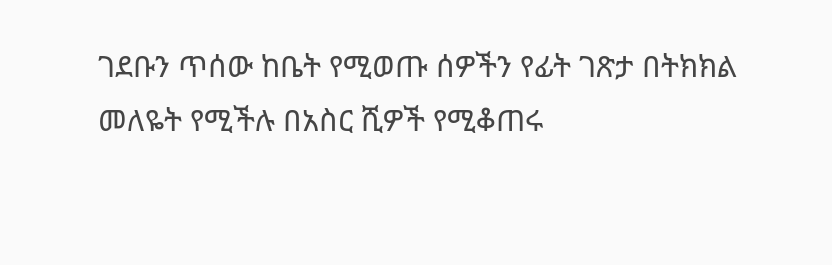ገደቡን ጥሰው ከቤት የሚወጡ ሰዎችን የፊት ገጽታ በትክክል መለዬት የሚችሉ በአስር ሺዎች የሚቆጠሩ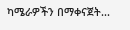ካሜራዎችን በማቀናጀት...